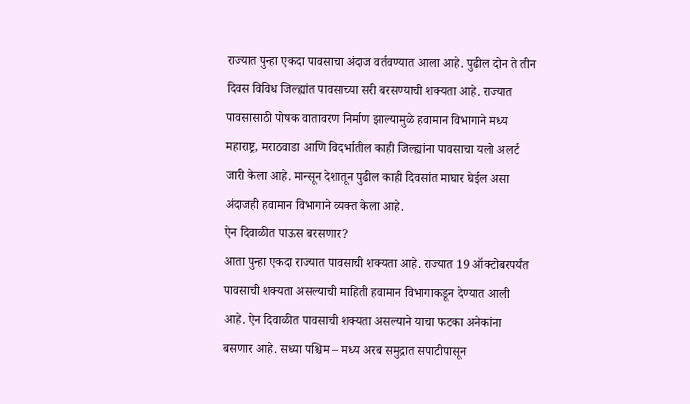राज्यात पुन्हा एकदा पावसाचा अंदाज वर्तवण्यात आला आहे. पुढील दोन ते तीन दिवस विविध जिल्ह्यांत पावसाच्या सरी बरसण्याची शक्यता आहे. राज्यात पावसासाठी पोषक वातावरण निर्माण झाल्यामुळे हवामान विभागाने मध्य महाराष्ट्र, मराठवाडा आणि विदर्भातील काही जिल्ह्यांना पावसाचा यलो अलर्ट जारी केला आहे. मान्सून देशातून पुढील काही दिवसांत माघार घेईल असा अंदाजही हवामान विभागाने व्यक्त केला आहे.
ऐन दिवाळीत पाऊस बरसणार?
आता पुन्हा एकदा राज्यात पावसाची शक्यता आहे. राज्यात 19 ऑक्टोबरपर्यंत पावसाची शक्यता असल्याची माहिती हवामान विभागाकडून देण्यात आली आहे. ऐन दिवाळीत पावसाची शक्यता असल्याने याचा फटका अनेकांना बसणार आहे. सध्या पश्चिम – मध्य अरब समुद्रात सपाटीपासून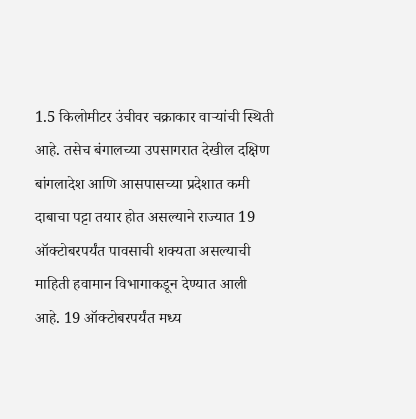1.5 किलोमीटर उंचीवर चक्राकार वाऱ्यांची स्थिती आहे. तसेच बंगालच्या उपसागरात देखील दक्षिण बांगलादेश आणि आसपासच्या प्रदेशात कमी दाबाचा पट्टा तयार होत असल्याने राज्यात 19 ऑक्टोबरपर्यंत पावसाची शक्यता असल्याची माहिती हवामान विभागाकडून देण्यात आली आहे. 19 ऑक्टोबरपर्यंत मध्य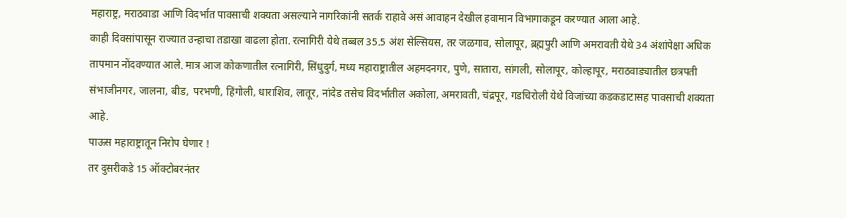महाराष्ट्र, मराठवाडा आणि विदर्भात पावसाची शक्यता असल्याने नागरिकांनी सतर्क राहावे असं आवाहन देखील हवामान विभागाकडून करण्यात आला आहे.
काही दिवसांपासून राज्यात उन्हाचा तडाखा वाढला होता. रत्नागिरी येथे तब्बल 35.5 अंश सेल्सियस, तर जळगाव, सोलापूर, ब्रह्मपुरी आणि अमरावती येथे 34 अंशांपेक्षा अधिक तापमान नोंदवण्यात आले. मात्र आज कोकणातील रत्नागिरी, सिंधुदुर्ग, मध्य महाराष्ट्रातील अहमदनगर, पुणे, सातारा, सांगली, सोलापूर, कोल्हापूर, मराठवाड्यातील छत्रपती संभाजीनगर, जालना, बीड, परभणी, हिंगोली, धाराशिव, लातूर, नांदेड तसेच विदर्भातील अकोला, अमरावती, चंद्रपूर, गडचिरोली येथे विजांच्या कडकडाटासह पावसाची शक्यता आहे.
पाऊस महाराष्ट्रातून निरोप घेणार !
तर दुसरीकडे 15 ऑक्टोबरनंतर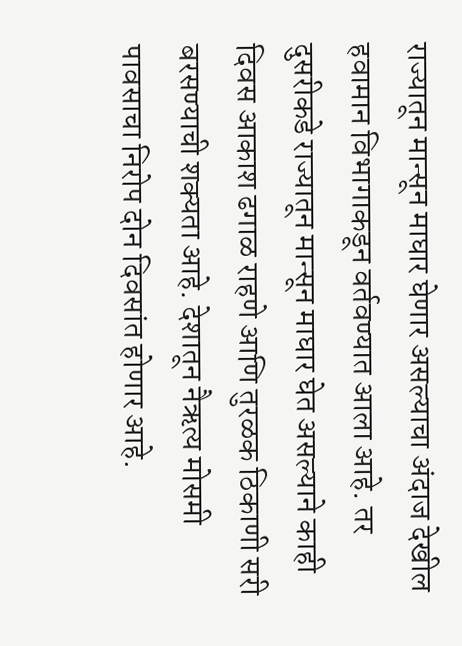राज्यातून मान्सून माघार घेणार असल्याचा अंदाज देखील हवामान विभागाकडून वर्तवण्यात आला आहे. तर दुसरीकडे राज्यातून मान्सून माघार घेत असल्याने काही दिवस आकाश ढगाळ राहणे आणि तुरळक ठिकाणी सरी बरसण्याची शक्यता आहे. देशातून नैऋत्य मोसमी पावसाचा निरोप दोन दिवसांत होणार आहे.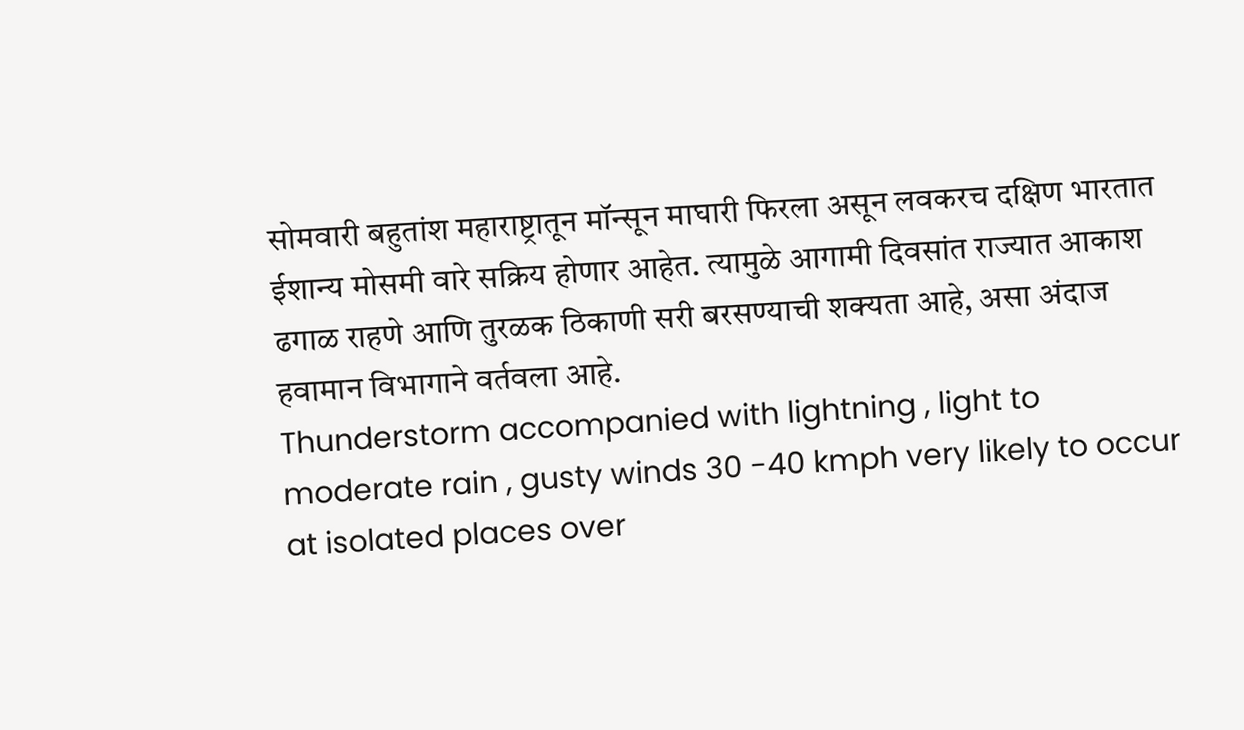सोमवारी बहुतांश महाराष्ट्रातून मॉन्सून माघारी फिरला असून लवकरच दक्षिण भारतात ईशान्य मोसमी वारे सक्रिय होणार आहेत. त्यामुळे आगामी दिवसांत राज्यात आकाश ढगाळ राहणे आणि तुरळक ठिकाणी सरी बरसण्याची शक्यता आहे, असा अंदाज हवामान विभागाने वर्तवला आहे.
Thunderstorm accompanied with lightning , light to moderate rain , gusty winds 30 -40 kmph very likely to occur at isolated places over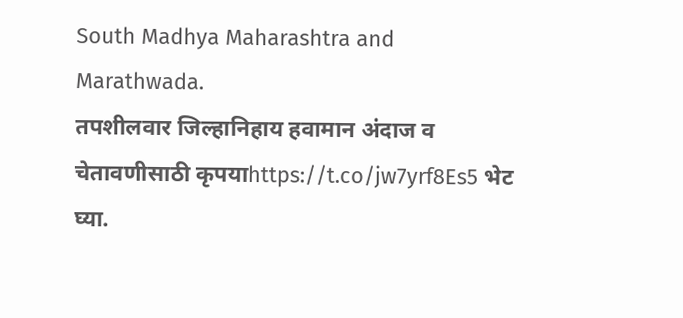South Madhya Maharashtra and Marathwada.
तपशीलवार जिल्हानिहाय हवामान अंदाज व चेतावणीसाठी कृपयाhttps://t.co/jw7yrf8Es5 भेट घ्या.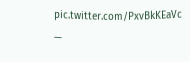pic.twitter.com/PxvBkKEaVc
—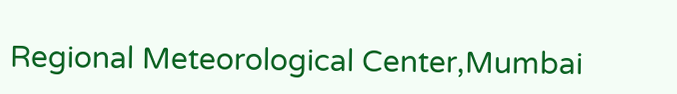Regional Meteorological Center,Mumbai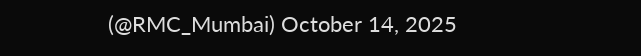(@RMC_Mumbai) October 14, 2025